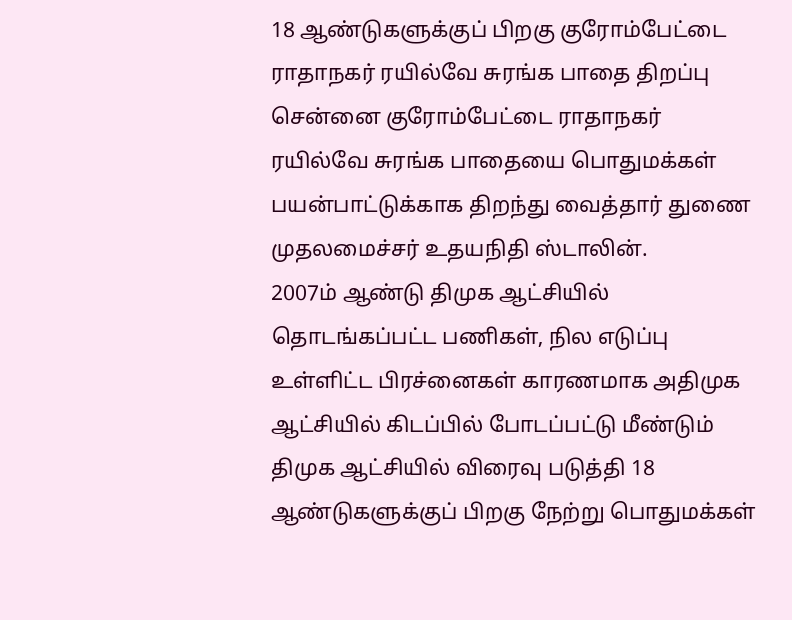18 ஆண்டுகளுக்குப் பிறகு குரோம்பேட்டை ராதாநகர் ரயில்வே சுரங்க பாதை திறப்பு
சென்னை குரோம்பேட்டை ராதாநகர் ரயில்வே சுரங்க பாதையை பொதுமக்கள் பயன்பாட்டுக்காக திறந்து வைத்தார் துணை முதலமைச்சர் உதயநிதி ஸ்டாலின்.
2007ம் ஆண்டு திமுக ஆட்சியில் தொடங்கப்பட்ட பணிகள், நில எடுப்பு உள்ளிட்ட பிரச்னைகள் காரணமாக அதிமுக ஆட்சியில் கிடப்பில் போடப்பட்டு மீண்டும் திமுக ஆட்சியில் விரைவு படுத்தி 18 ஆண்டுகளுக்குப் பிறகு நேற்று பொதுமக்கள்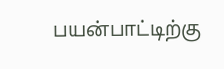பயன்பாட்டிற்கு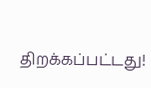திறக்கப்பட்டது!